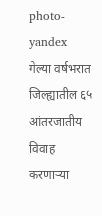photo- yandex
गेल्या वर्षभरात जिल्ह्यातील ६५ आंतरजातीय विवाह करणाऱ्या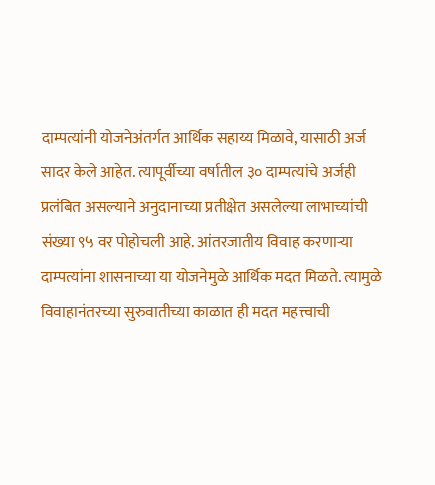दाम्पत्यांनी योजनेअंतर्गत आर्थिक सहाय्य मिळावे, यासाठी अर्ज सादर केले आहेत. त्यापूर्वीच्या वर्षातील ३० दाम्पत्यांचे अर्जही प्रलंबित असल्याने अनुदानाच्या प्रतीक्षेत असलेल्या लाभाच्यांची संख्या ९५ वर पोहोचली आहे. आंतरजातीय विवाह करणाऱ्या दाम्पत्यांना शासनाच्या या योजनेमुळे आर्थिक मदत मिळते. त्यामुळे विवाहानंतरच्या सुरुवातीच्या काळात ही मदत महत्त्वाची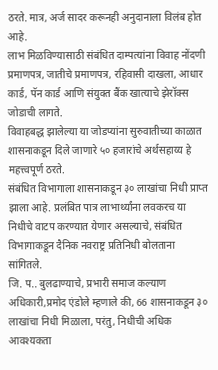ठरते. मात्र, अर्ज सादर करूनही अनुदानाला विलंब होत आहे.
लाभ मिळविण्यासाठी संबंधित दाम्पत्यांना विवाह नोंदणी प्रमाणपत्र, जातीचे प्रमाणपत्र, रहिवासी दाखला, आधार कार्ड, पॅन कार्ड आणि संयुक्त बैंक खात्याचे झेरॉक्स जोडाची लागते.
विवाहबद्ध झालेल्या या जोडप्यांना सुरुवातीच्या काळात शासनाकडून दिले जाणारे ५० हजारांचे अर्थसहाय्य हे महत्त्वपूर्ण ठरते.
संबंधित विभागाला शासनाकडून ३० लाखांचा निधी प्राप्त झाला आहे. प्रलंबित पात्र लाभार्थ्यांना लवकरच या निधीचे वाटप करण्यात येणार असल्याचे, संबंधित विभागाकडून दैनिक नवराष्ट्र प्रतिनिधी बोलताना सांगितले.
जि. प.. बुलढाण्याचे, प्रभारी समाज कल्याण अधिकारी,प्रमोद एंडोले म्हणाले की, 66 शासनाकडून ३० लाखांचा निधी मिळाला, परंतु, निधीची अधिक आवश्यकता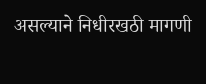असल्याने निधीरखठी मागणी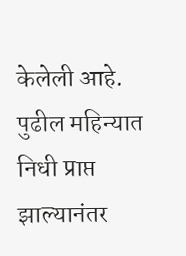केलेली आहे. पुढील महिन्यात निधी प्राप्त झाल्यानंतर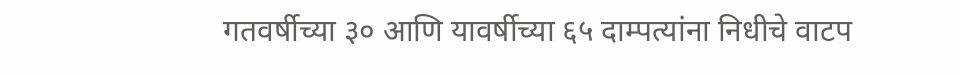गतवर्षीच्या ३० आणि यावर्षीच्या ६५ दाम्पत्यांना निधीचे वाटप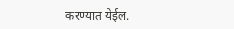करण्यात येईल.